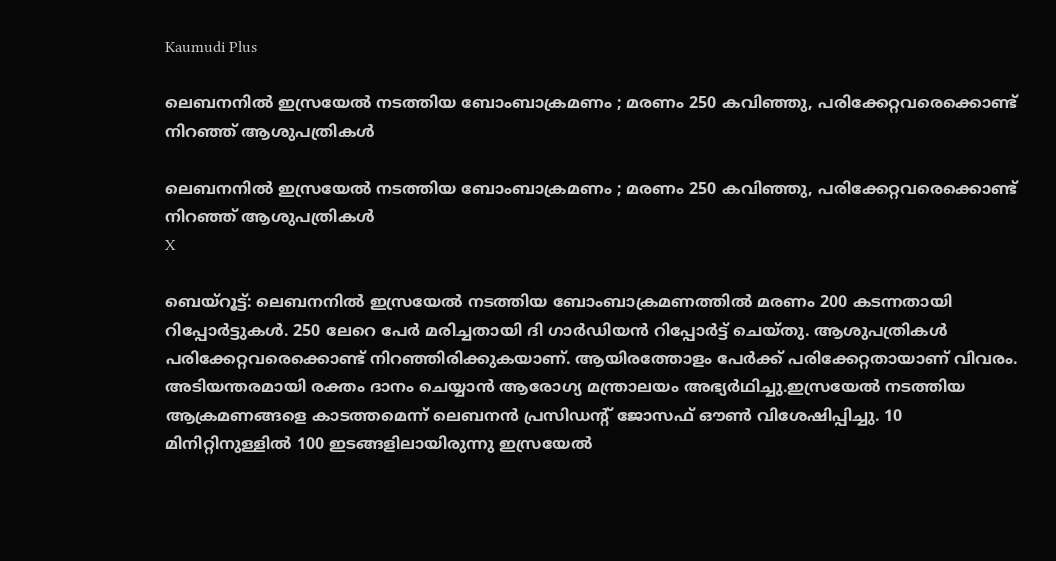Kaumudi Plus

ലെബനനില്‍ ഇസ്രയേല്‍ നടത്തിയ ബോംബാക്രമണം ; മരണം 250 കവിഞ്ഞു, പരിക്കേറ്റവരെക്കൊണ്ട് നിറഞ്ഞ് ആശുപത്രികള്‍

ലെബനനില്‍ ഇസ്രയേല്‍ നടത്തിയ ബോംബാക്രമണം ; മരണം 250 കവിഞ്ഞു, പരിക്കേറ്റവരെക്കൊണ്ട് നിറഞ്ഞ് ആശുപത്രികള്‍
X

ബെയ്‌റൂട്ട്: ലെബനനിൽ ഇസ്രയേൽ നടത്തിയ ബോംബാക്രമണത്തിൽ മരണം 200 കടന്നതായി റിപ്പോർട്ടുകൾ. 250 ലേറെ പേർ മരിച്ചതായി ദി ഗാർഡിയൻ റിപ്പോർട്ട് ചെയ്തു. ആശുപത്രികൾ പരിക്കേറ്റവരെക്കൊണ്ട് നിറഞ്ഞിരിക്കുകയാണ്. ആയിരത്തോളം പേർക്ക് പരിക്കേറ്റതായാണ് വിവരം. അടിയന്തരമായി രക്തം ദാനം ചെയ്യാൻ ആരോഗ്യ മന്ത്രാലയം അഭ്യർഥിച്ചു.ഇസ്രയേൽ നടത്തിയ ആക്രമണങ്ങളെ കാടത്തമെന്ന് ലെബനൻ പ്രസിഡന്റ് ജോസഫ് ഔൺ വിശേഷിപ്പിച്ചു. 10 മിനിറ്റിനുള്ളിൽ 100 ഇടങ്ങളിലായിരുന്നു ഇസ്രയേൽ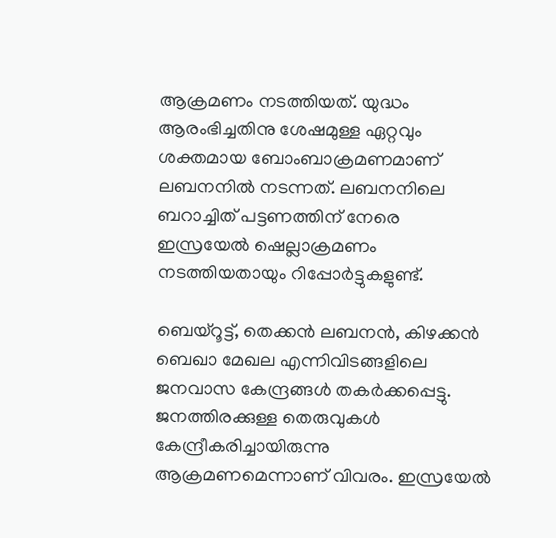ആക്രമണം നടത്തിയത്. യുദ്ധം ആരംഭിച്ചതിനു ശേഷമുള്ള ഏറ്റവും ശക്തമായ ബോംബാക്രമണമാണ് ലബനനിൽ നടന്നത്. ലബനനിലെ ബറാച്ചിത് പട്ടണത്തിന് നേരെ ഇസ്രയേൽ ഷെല്ലാക്രമണം നടത്തിയതായും റിപ്പോർട്ടുകളുണ്ട്.

ബെയ്‌റൂട്ട്, തെക്കൻ ലബനൻ, കിഴക്കൻ ബെഖാ മേഖല എന്നിവിടങ്ങളിലെ ജനവാസ കേന്ദ്രങ്ങൾ തകർക്കപ്പെട്ടു. ജനത്തിരക്കുള്ള തെരുവുകൾ കേന്ദ്രീകരിച്ചായിരുന്നു ആക്രമണമെന്നാണ് വിവരം. ഇസ്രയേൽ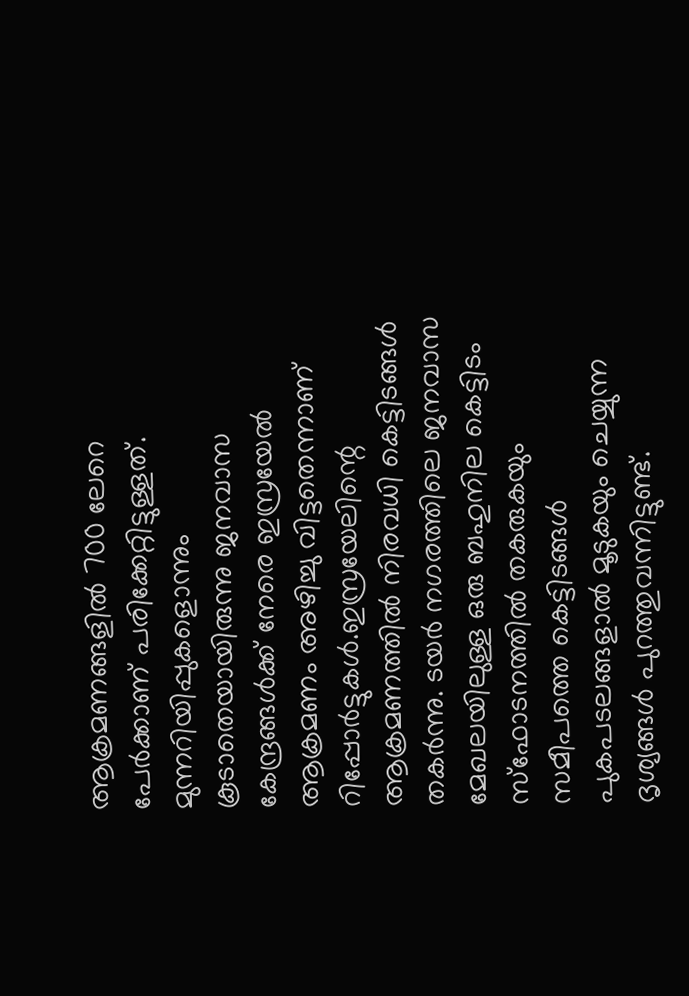ആക്രമണങ്ങളിൽ 700 ലേറെ പേർക്കാണ് പരിക്കേറ്റിട്ടുള്ളത്. മുന്നറിയിപ്പുകളൊന്നും കൂടാതെയായിരുന്നു ജനവാസ കേന്ദ്രങ്ങൾക്ക് നേരെ ഇസ്രയേൽ ആക്രമണം അഴിച്ചു വിട്ടതെന്നാണ് റിപ്പോർട്ടുകൾ.ഇസ്രയേലിന്റെ ആക്രമണത്തിൽ നിരവധി കെട്ടിടങ്ങൾ തകർന്നു. ടയർ നഗരത്തിലെ ജനവാസ മേഖലയിലുള്ള ഒരു ബഹുനില കെട്ടിടം സ്ഫോടനത്തിൽ തകരുകയും സമീപത്തെ കെട്ടിടങ്ങൾ പുകപടലങ്ങളാൽ മൂടുകയും ചെയ്യുന്ന ദൃശ്യങ്ങൾ പുറത്തുവന്നിട്ടുണ്ട്.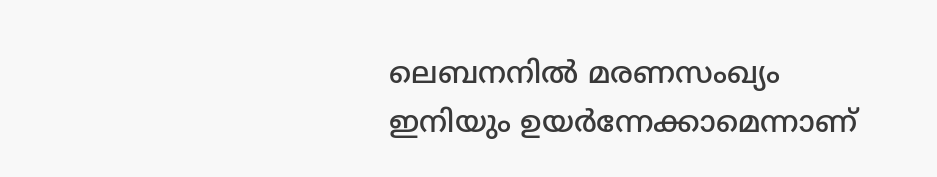ലെബനനിൽ മരണസംഖ്യം ഇനിയും ഉയർന്നേക്കാമെന്നാണ്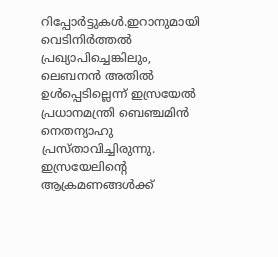റിപ്പോർട്ടുകൾ.ഇറാനുമായി വെടിനിർത്തൽ പ്രഖ്യാപിച്ചെങ്കിലും, ലെബനൻ അതിൽ ഉൾപ്പെടില്ലെന്ന് ഇസ്രയേൽ പ്രധാനമന്ത്രി ബെഞ്ചമിൻ നെതന്യാഹു പ്രസ്താവിച്ചിരുന്നു. ഇസ്രയേലിന്റെ ആക്രമണങ്ങൾക്ക്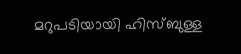മറുപടിയായി ഹിസ്ബുള്ള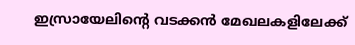ഇസ്രായേലിന്റെ വടക്കൻ മേഖലകളിലേക്ക്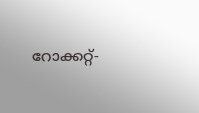റോക്കറ്റ്-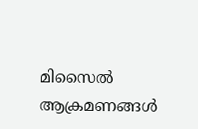മിസൈൽ ആക്രമണങ്ങൾ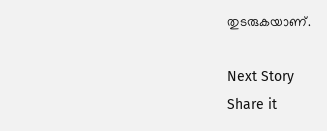തുടരുകയാണ്.

Next Story
Share it